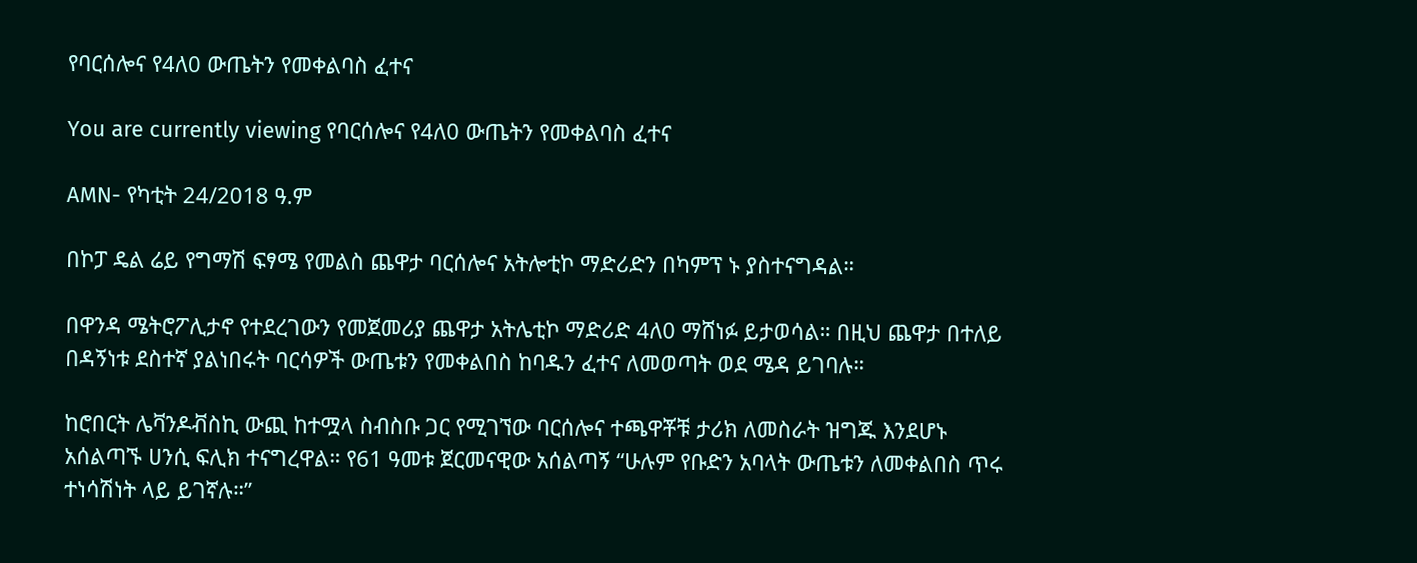የባርሰሎና የ4ለ0 ውጤትን የመቀልባስ ፈተና

You are currently viewing የባርሰሎና የ4ለ0 ውጤትን የመቀልባስ ፈተና

AMN- የካቲት 24/2018 ዓ.ም

በኮፓ ዴል ሬይ የግማሽ ፍፃሜ የመልስ ጨዋታ ባርሰሎና አትሎቲኮ ማድሪድን በካምፕ ኑ ያስተናግዳል።

በዋንዳ ሜትሮፖሊታኖ የተደረገውን የመጀመሪያ ጨዋታ አትሌቲኮ ማድሪድ 4ለ0 ማሸነፉ ይታወሳል። በዚህ ጨዋታ በተለይ በዳኝነቱ ደስተኛ ያልነበሩት ባርሳዎች ውጤቱን የመቀልበስ ከባዱን ፈተና ለመወጣት ወደ ሜዳ ይገባሉ።

ከሮበርት ሌቫንዶቭስኪ ውጪ ከተሟላ ስብስቡ ጋር የሚገኘው ባርሰሎና ተጫዋቾቹ ታሪክ ለመስራት ዝግጁ እንደሆኑ አሰልጣኙ ሀንሲ ፍሊክ ተናግረዋል። የ61 ዓመቱ ጀርመናዊው አሰልጣኝ “ሁሉም የቡድን አባላት ውጤቱን ለመቀልበስ ጥሩ ተነሳሽነት ላይ ይገኛሉ።”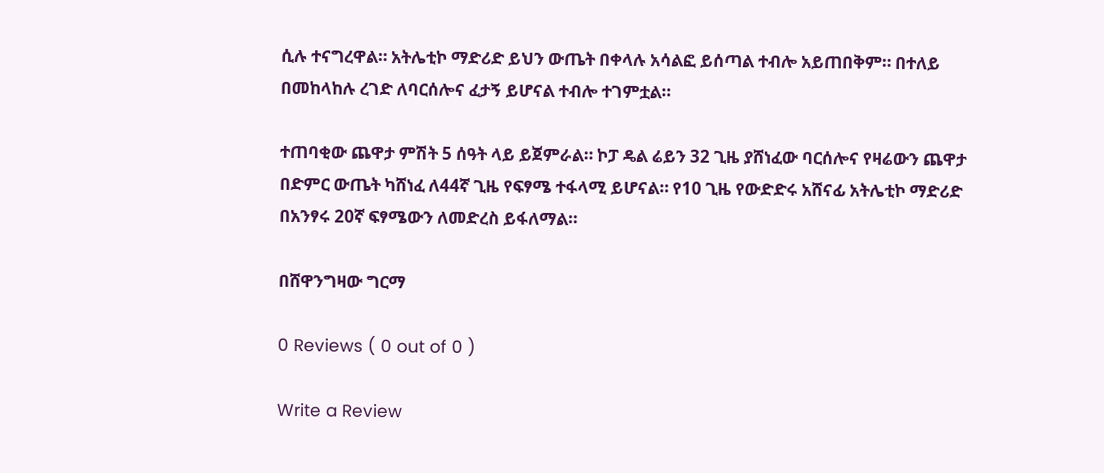ሲሉ ተናግረዋል። አትሌቲኮ ማድሪድ ይህን ውጤት በቀላሉ አሳልፎ ይሰጣል ተብሎ አይጠበቅም። በተለይ በመከላከሉ ረገድ ለባርሰሎና ፈታኝ ይሆናል ተብሎ ተገምቷል።

ተጠባቂው ጨዋታ ምሽት 5 ሰዓት ላይ ይጀምራል። ኮፓ ዴል ሬይን 32 ጊዜ ያሸነፈው ባርሰሎና የዛሬውን ጨዋታ በድምር ውጤት ካሸነፈ ለ44ኛ ጊዜ የፍፃሜ ተፋላሚ ይሆናል። የ10 ጊዜ የውድድሩ አሸናፊ አትሌቲኮ ማድሪድ በአንፃሩ 20ኛ ፍፃሜውን ለመድረስ ይፋለማል።

በሸዋንግዛው ግርማ

0 Reviews ( 0 out of 0 )

Write a Review